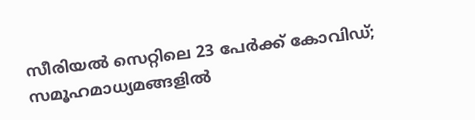സീരിയൽ സെറ്റിലെ 23 പേർക്ക് കോവിഡ്; സമൂഹമാധ്യമങ്ങളിൽ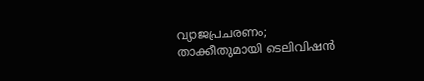വ്യാജപ്രചരണം; താക്കീതുമായി ടെലിവിഷൻ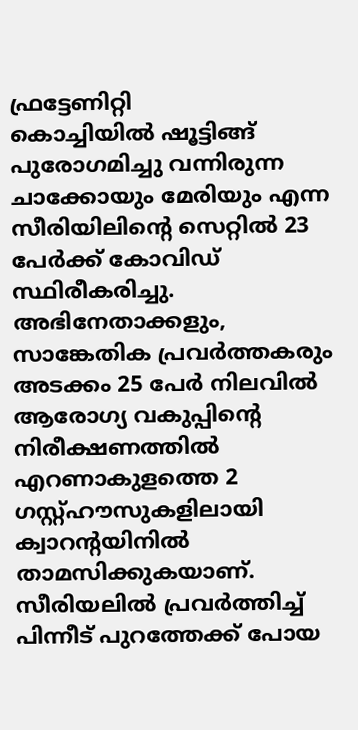ഫ്രട്ടേണിറ്റി
കൊച്ചിയിൽ ഷൂട്ടിങ്ങ് പുരോഗമിച്ചു വന്നിരുന്ന ചാക്കോയും മേരിയും എന്ന സീരിയിലിൻ്റെ സെറ്റിൽ 23 പേർക്ക് കോവിഡ് സ്ഥിരീകരിച്ചു. അഭിനേതാക്കളും, സാങ്കേതിക പ്രവർത്തകരും അടക്കം 25 പേർ നിലവിൽ ആരോഗ്യ വകുപ്പിൻ്റെ നിരീക്ഷണത്തിൽ എറണാകുളത്തെ 2 ഗസ്റ്റ്ഹൗസുകളിലായി ക്വാറൻ്റയിനിൽ താമസിക്കുകയാണ്.
സീരിയലിൽ പ്രവർത്തിച്ച് പിന്നീട് പുറത്തേക്ക് പോയ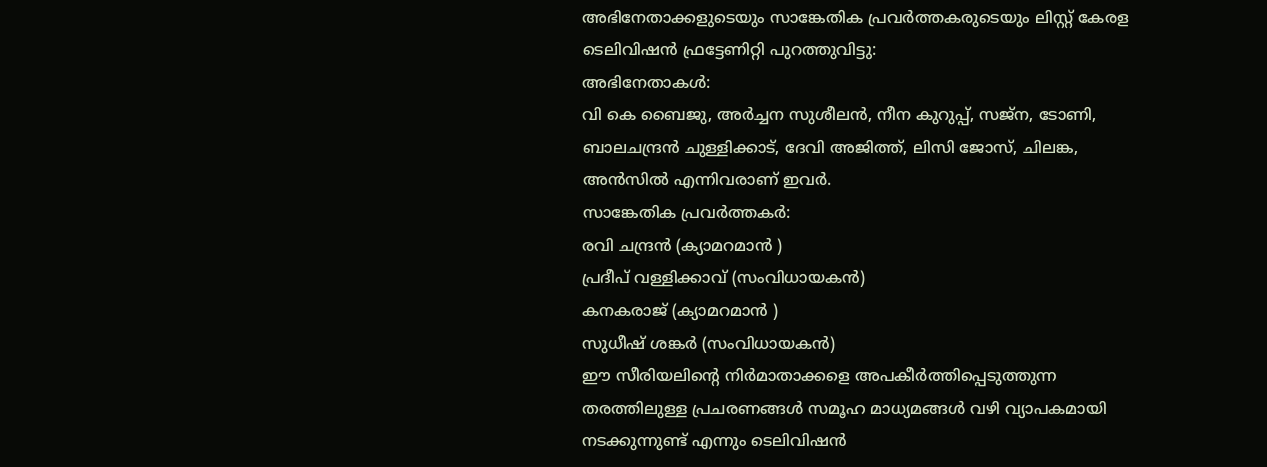അഭിനേതാക്കളുടെയും സാങ്കേതിക പ്രവർത്തകരുടെയും ലിസ്റ്റ് കേരള ടെലിവിഷൻ ഫ്രട്ടേണിറ്റി പുറത്തുവിട്ടു:
അഭിനേതാകൾ:
വി കെ ബൈജു, അർച്ചന സുശീലൻ, നീന കുറുപ്പ്, സജ്ന, ടോണി, ബാലചന്ദ്രൻ ചുള്ളിക്കാട്, ദേവി അജിത്ത്, ലിസി ജോസ്, ചിലങ്ക, അൻസിൽ എന്നിവരാണ് ഇവർ.
സാങ്കേതിക പ്രവർത്തകർ:
രവി ചന്ദ്രൻ (ക്യാമറമാൻ )
പ്രദീപ് വള്ളിക്കാവ് (സംവിധായകൻ)
കനകരാജ് (ക്യാമറമാൻ )
സുധീഷ് ശങ്കർ (സംവിധായകൻ)
ഈ സീരിയലിൻ്റെ നിർമാതാക്കളെ അപകീർത്തിപ്പെടുത്തുന്ന തരത്തിലുള്ള പ്രചരണങ്ങൾ സമൂഹ മാധ്യമങ്ങൾ വഴി വ്യാപകമായി നടക്കുന്നുണ്ട് എന്നും ടെലിവിഷൻ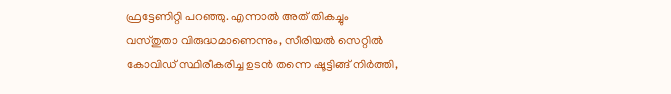ഫ്രട്ടേണിറ്റി പറഞ്ഞു. എന്നാൽ അത് തികച്ചും വസ്തുതാ വിരുദ്ധമാണെന്നും, സീരിയൽ സെറ്റിൽ കോവിഡ് സ്ഥിരീകരിച്ച ഉടൻ തന്നെ ഷൂട്ടിങ്ങ് നിർത്തി,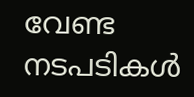വേണ്ട നടപടികൾ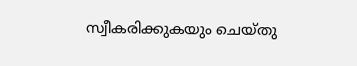സ്വീകരിക്കുകയും ചെയ്തു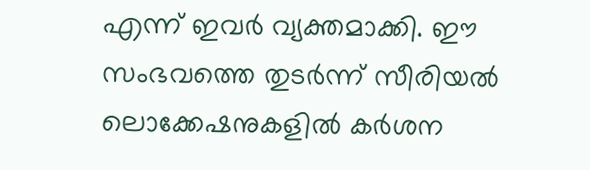എന്ന് ഇവർ വ്യക്തമാക്കി. ഈ സംഭവത്തെ തുടർന്ന് സീരിയൽ ലൊക്കേഷനുകളിൽ കർശന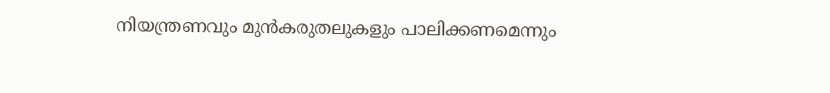നിയന്ത്രണവും മുൻകരുതലുകളും പാലിക്കണമെന്നും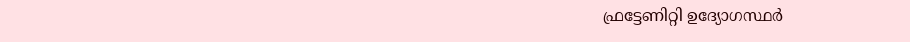ഫ്രട്ടേണിറ്റി ഉദ്യോഗസ്ഥർ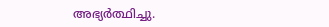അഭ്യർത്ഥിച്ചു.